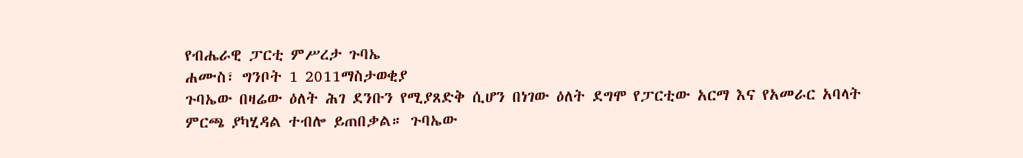የብሔራዊ ፓርቲ ምሥረታ ጉባኤ
ሐሙስ፣ ግንቦት 1 2011ማስታወቂያ
ጉባኤው በዛሬው ዕለት ሕገ ደንቡን የሚያጸድቅ ሲሆን በነገው ዕለት ደግሞ የፓርቲው አርማ እና የአመራር አባላት ምርጫ ያካሂዳል ተብሎ ይጠበቃል። ጉባኤው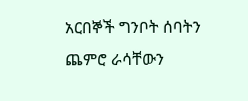አርበኞች ግንቦት ሰባትን ጨምሮ ራሳቸውን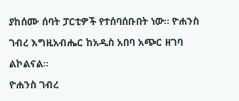ያከሰሙ ሰባት ፓርቲዎች የተሰባሰቡበት ነው። ዮሐንስ ገብረ እግዚአብሔር ከአዲስ አበባ አጭር ዘገባ ልኮልናል።
ዮሐንስ ገብረ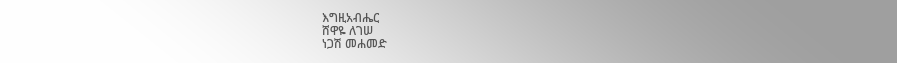እግዚአብሔር
ሸዋዬ ለገሠ
ነጋሽ መሐመድ